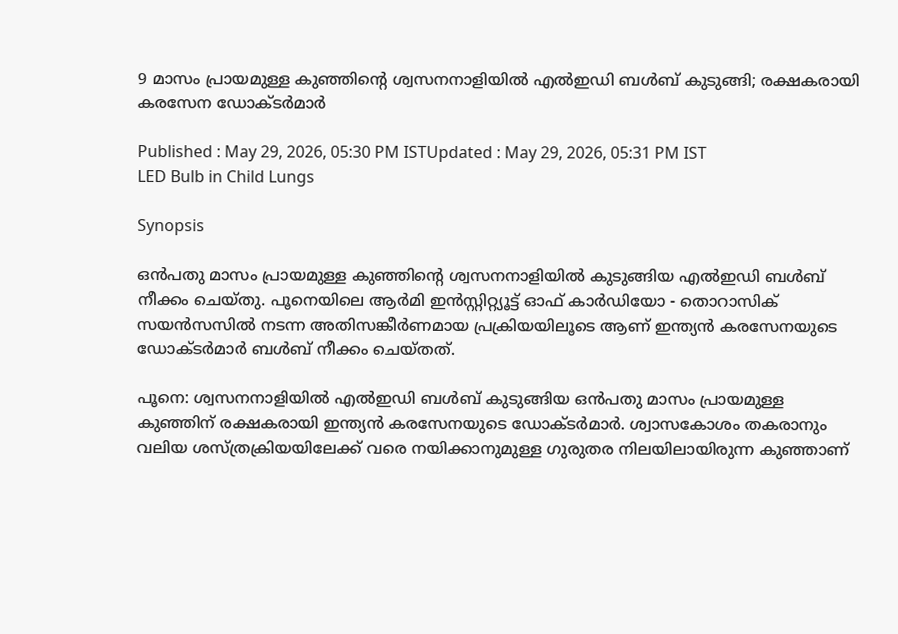9 മാസം പ്രായമുള്ള കുഞ്ഞിൻ്റെ ശ്വസനനാളിയിൽ എൽഇഡി ബൾബ് കുടുങ്ങി; രക്ഷകരായി കരസേന ഡോക്ടർമാർ

Published : May 29, 2026, 05:30 PM ISTUpdated : May 29, 2026, 05:31 PM IST
LED Bulb in Child Lungs

Synopsis

ഒൻപതു മാസം പ്രായമുള്ള കുഞ്ഞിൻ്റെ ശ്വസനനാളിയിൽ കുടുങ്ങിയ എൽഇഡി ബൾബ് നീക്കം ചെയ്തു. പൂനെയിലെ ആർമി ഇൻസ്റ്റിറ്റ്യൂട്ട് ഓഫ് കാർഡിയോ - തൊറാസിക് സയൻസസിൽ നടന്ന അതിസങ്കീർണമായ പ്രക്രിയയിലൂടെ ആണ് ഇന്ത്യൻ കരസേനയുടെ ഡോക്ടർമാർ ബൾബ് നീക്കം ചെയ്തത്.

പൂനെ: ശ്വസനനാളിയിൽ എൽഇഡി ബൾബ് കുടുങ്ങിയ ഒൻപതു മാസം പ്രായമുള്ള കുഞ്ഞിന് രക്ഷകരായി ഇന്ത്യൻ കരസേനയുടെ ഡോക്ടർമാർ. ശ്വാസകോശം തകരാനും വലിയ ശസ്ത്രക്രിയയിലേക്ക് വരെ നയിക്കാനുമുള്ള ഗുരുതര നിലയിലായിരുന്ന കുഞ്ഞാണ്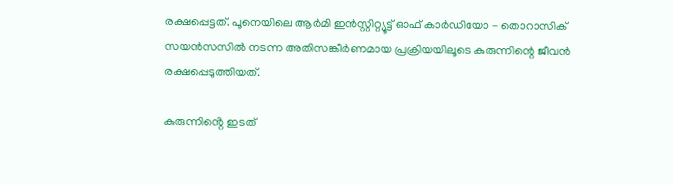രക്ഷപ്പെട്ടത്. പൂനെയിലെ ആർമി ഇൻസ്റ്റിറ്റ്യൂട്ട് ഓഫ് കാർഡിയോ - തൊറാസിക് സയൻസസിൽ നടന്ന അതിസങ്കീർണമായ പ്രക്രിയയിലൂടെ കുരുന്നിന്റെ ജീവൻ രക്ഷപ്പെടുത്തിയത്.

കുരുന്നിൻ്റെ ഇടത്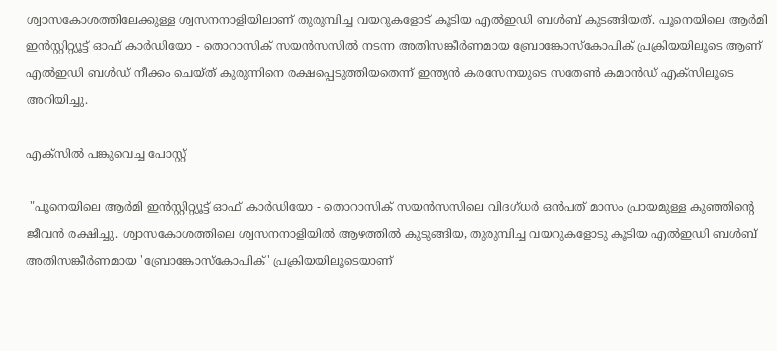ശ്വാസകോശത്തിലേക്കുള്ള ശ്വസനനാളിയിലാണ് തുരുമ്പിച്ച വയറുകളോട് കൂടിയ എൽഇഡി ബൾബ് കുടങ്ങിയത്. പൂനെയിലെ ആർമി ഇൻസ്റ്റിറ്റ്യൂട്ട് ഓഫ് കാർഡിയോ - തൊറാസിക് സയൻസസിൽ നടന്ന അതിസങ്കീർണമായ ബ്രോങ്കോസ്കോപിക് പ്രക്രിയയിലൂടെ ആണ് എൽഇഡി ബൾഡ് നീക്കം ചെയ്ത് കുരുന്നിനെ രക്ഷപ്പെടുത്തിയതെന്ന് ഇന്ത്യൻ കരസേനയുടെ സതേൺ കമാൻഡ് എക്സിലൂടെ അറിയിച്ചു.

എക്സിൽ പങ്കുവെച്ച പോസ്റ്റ്

 "പൂനെയിലെ ആർമി ഇൻസ്റ്റിറ്റ്യൂട്ട് ഓഫ് കാർഡിയോ - തൊറാസിക് സയൻസസിലെ വിദഗ്ധർ ഒൻപത് മാസം പ്രായമുള്ള കുഞ്ഞിന്റെ ജീവൻ രക്ഷിച്ചു. ശ്വാസകോശത്തിലെ ശ്വസനനാളിയിൽ ആഴത്തിൽ കുടുങ്ങിയ, തുരുമ്പിച്ച വയറുകളോടു കൂടിയ എൽഇഡി ബൾബ് അതിസങ്കീർണമായ 'ബ്രോങ്കോസ്കോപിക്' പ്രക്രിയയിലൂടെയാണ്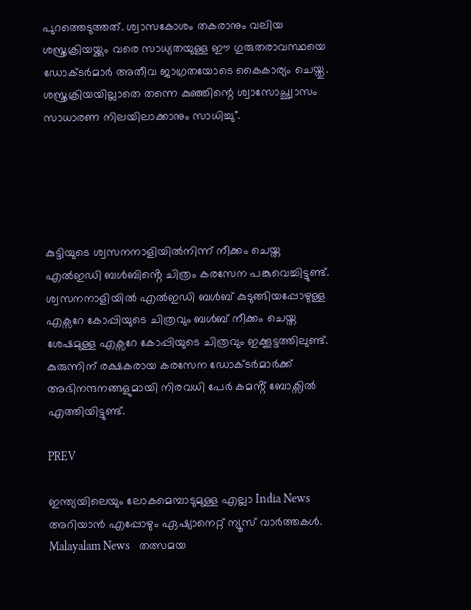പുറത്തെടുത്തത്. ശ്വാസകോശം തകരാനും വലിയ ശസ്ത്രക്രിയയ്ക്കും വരെ സാധ്യതയുള്ള ഈ ഗുരുതരാവസ്ഥയെ ഡോക്ടർമാർ അതീവ ജാഗ്രതയോടെ കൈകാര്യം ചെയ്തു. ശസ്ത്രക്രിയയില്ലാതെ തന്നെ കുഞ്ഞിന്റെ ശ്വാസോച്ഛ്വാസം സാധാരണ നിലയിലാക്കാനും സാധിച്ചു".





കുട്ടിയുടെ ശ്വസനനാളിയിൽനിന്ന് നീക്കം ചെയ്ത എൽഇഡി ബൾബിൻ്റെ ചിത്രം കരസേന പങ്കുവെച്ചിട്ടുണ്ട്. ശ്വസനനാളിയിൽ എൽഇഡി ബൾബ് കുടുങ്ങിയപ്പോഴുള്ള എക്സറേ കോപ്പിയുടെ ചിത്രവും ബൾബ് നീക്കം ചെയ്ത ശേഷമുള്ള എക്സറേ കോപ്പിയുടെ ചിത്രവും ഇക്കൂട്ടത്തിലുണ്ട്. കുരുന്നിന് രക്ഷകരായ കരസേന ഡോക്ടർമാർക്ക് അഭിനന്ദനങ്ങളുമായി നിരവധി പേർ കമൻ്റ് ബോക്സിൽ എത്തിയിട്ടുണ്ട്.

PREV

ഇന്ത്യയിലെയും ലോകമെമ്പാടുമുള്ള എല്ലാ India News അറിയാൻ എപ്പോഴും ഏഷ്യാനെറ്റ് ന്യൂസ് വാർത്തകൾ. Malayalam News   തത്സമയ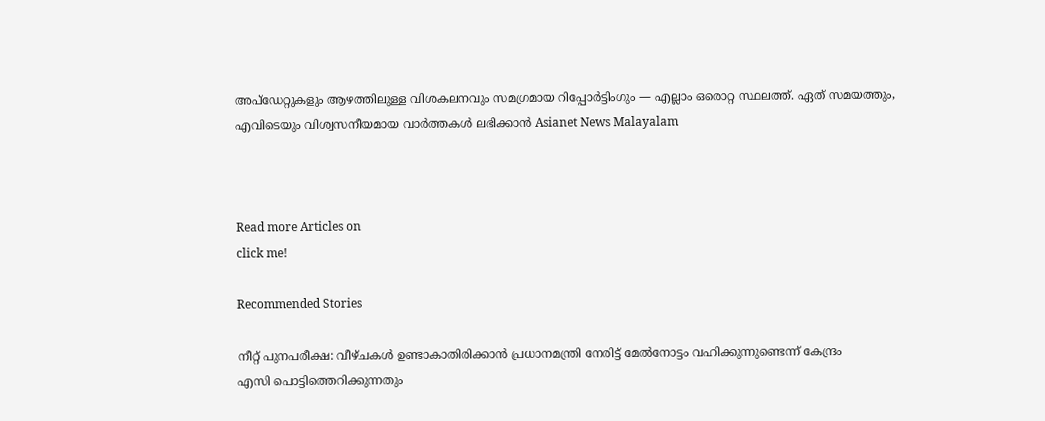അപ്‌ഡേറ്റുകളും ആഴത്തിലുള്ള വിശകലനവും സമഗ്രമായ റിപ്പോർട്ടിംഗും — എല്ലാം ഒരൊറ്റ സ്ഥലത്ത്. ഏത് സമയത്തും, എവിടെയും വിശ്വസനീയമായ വാർത്തകൾ ലഭിക്കാൻ Asianet News Malayalam



Read more Articles on
click me!

Recommended Stories

നീറ്റ് പുനപരീക്ഷ: വീഴ്ചകൾ ഉണ്ടാകാതിരിക്കാൻ പ്രധാനമന്ത്രി നേരിട്ട് മേൽനോട്ടം വഹിക്കുന്നുണ്ടെന്ന് കേന്ദ്രം
എസി പൊട്ടിത്തെറിക്കുന്നതും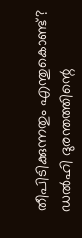തീപിടിക്കുന്നതും എന്തുകൊണ്ട്? ഡൽഹി ദുരന്തത്തിന്റെ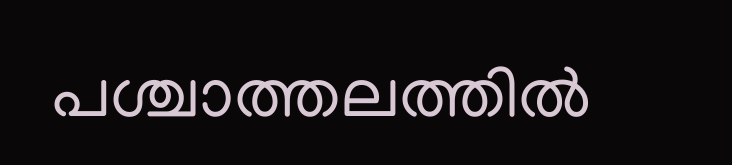പശ്ചാത്തലത്തിൽ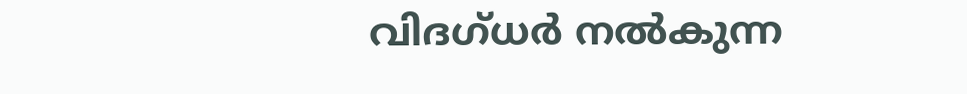വിദഗ്ധർ നൽകുന്ന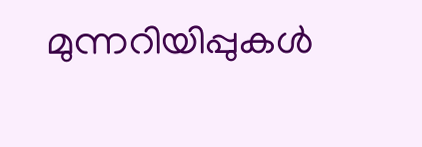മുന്നറിയിപ്പുകൾ